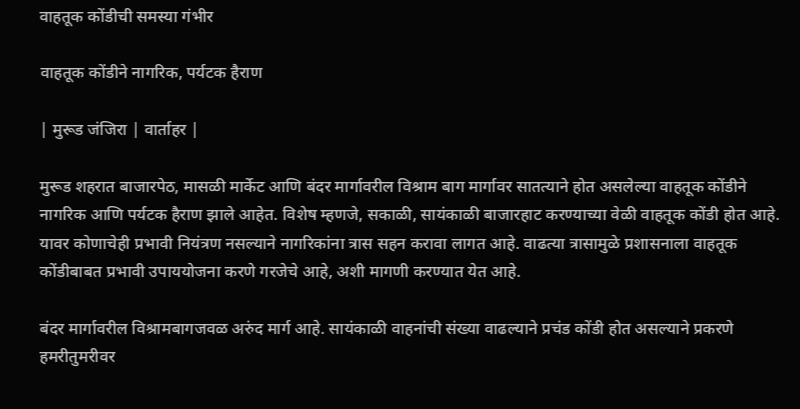वाहतूक कोंडीची समस्या गंभीर

वाहतूक कोंडीने नागरिक, पर्यटक हैराण

| मुरूड जंजिरा | वार्ताहर |

मुरूड शहरात बाजारपेठ, मासळी मार्केट आणि बंदर मार्गावरील विश्राम बाग मार्गावर सातत्याने होत असलेल्या वाहतूक कोंडीने नागरिक आणि पर्यटक हैराण झाले आहेत. विशेष म्हणजे, सकाळी, सायंकाळी बाजारहाट करण्याच्या वेळी वाहतूक कोंडी होत आहे. यावर कोणाचेही प्रभावी नियंत्रण नसल्याने नागरिकांना त्रास सहन करावा लागत आहे. वाढत्या त्रासामुळे प्रशासनाला वाहतूक कोंडीबाबत प्रभावी उपाययोजना करणे गरजेचे आहे, अशी मागणी करण्यात येत आहे.

बंदर मार्गावरील विश्रामबागजवळ अरुंद मार्ग आहे. सायंकाळी वाहनांची संख्या वाढल्याने प्रचंड कोंडी होत असल्याने प्रकरणे हमरीतुमरीवर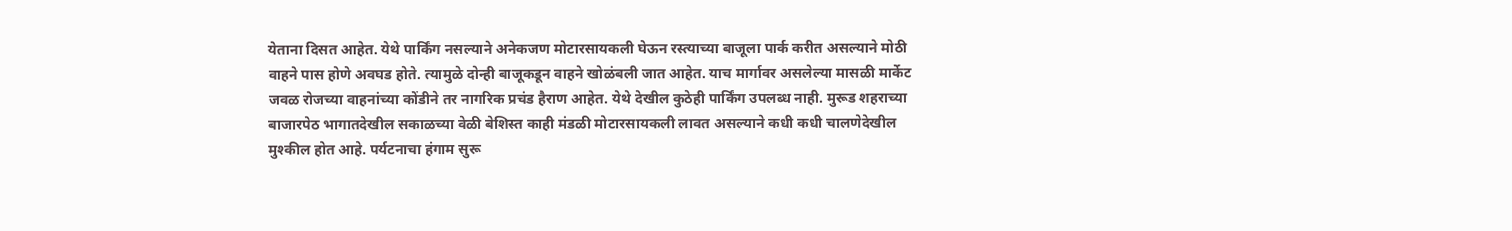येताना दिसत आहेत. येथे पार्किंग नसल्याने अनेकजण मोटारसायकली घेऊन रस्त्याच्या बाजूला पार्क करीत असल्याने मोठी वाहने पास होणे अवघड होते. त्यामुळे दोन्ही बाजूकडून वाहने खोळंबली जात आहेत. याच मार्गावर असलेल्या मासळी मार्केट जवळ रोजच्या वाहनांच्या कोंडीने तर नागरिक प्रचंड हैराण आहेत. येथे देखील कुठेही पार्किंग उपलब्ध नाही. मुरूड शहराच्या बाजारपेठ भागातदेखील सकाळच्या वेळी बेशिस्त काही मंडळी मोटारसायकली लावत असल्याने कधी कधी चालणेदेखील मुश्कील होत आहे. पर्यटनाचा हंगाम सुरू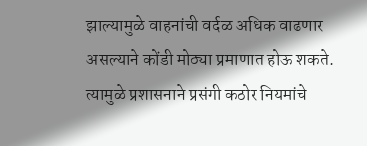झाल्यामुळे वाहनांची वर्दळ अधिक वाढणार असल्याने कोंडी मोठ्या प्रमाणात होऊ शकते. त्यामुळे प्रशासनाने प्रसंगी कठोर नियमांचे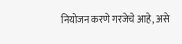नियोजन करणे गरजेचे आहे, असे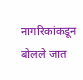नागरिकांकडून बोलले जात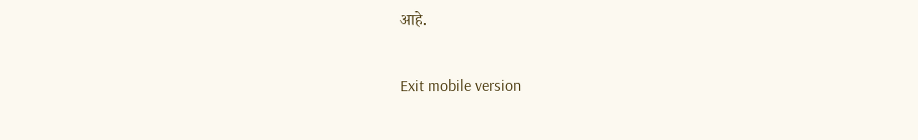आहे.

Exit mobile version